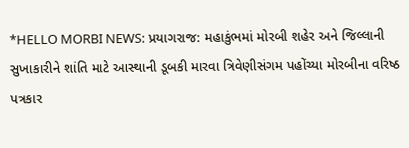*HELLO MORBI NEWS: પ્રયાગરાજ: મહાકુંભમાં મોરબી શહેર અને જિલ્લાની સુખાકારીને શાંતિ માટે આસ્થાની ડૂબકી મારવા ત્રિવેણીસંગમ પહોંચ્યા મોરબીના વરિષ્ઠ પત્રકાર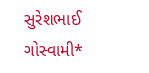સુરેશભાઈ ગોસ્વામી*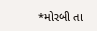*મોરબી તા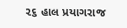૨૬ હાલ પ્રયાગરાજ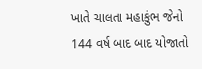ખાતે ચાલતા મહાકુંભ જેનો 144 વર્ષ બાદ બાદ યોજાતો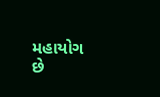મહાયોગ છે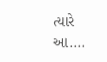ત્યારે આ....